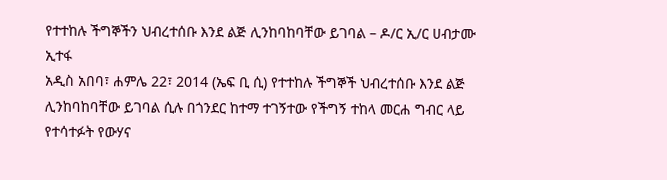የተተከሉ ችግኞችን ህብረተሰቡ እንደ ልጅ ሊንከባከባቸው ይገባል – ዶ/ር ኢ/ር ሀብታሙ ኢተፋ
አዲስ አበባ፣ ሐምሌ 22፣ 2014 (ኤፍ ቢ ሲ) የተተከሉ ችግኞች ህብረተሰቡ እንደ ልጅ ሊንከባከባቸው ይገባል ሲሉ በጎንደር ከተማ ተገኝተው የችግኝ ተከላ መርሐ ግብር ላይ የተሳተፉት የውሃና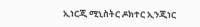ኢነርጂ ሚኒስትር ዶክተር ኢንጂነር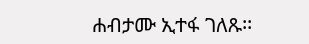ሐብታሙ ኢተፋ ገለጹ፡፡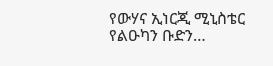የውሃና ኢነርጂ ሚኒስቴር የልዑካን ቡድን…